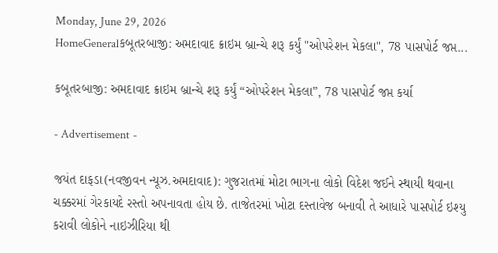Monday, June 29, 2026
HomeGeneralકબૂતરબાજી: અમદાવાદ ક્રાઇમ બ્રાન્ચે શરૂ કર્યું "ઓપરેશન મેકલા", 78 પાસપોર્ટ જપ્ત...

કબૂતરબાજી: અમદાવાદ ક્રાઇમ બ્રાન્ચે શરૂ કર્યું “ઓપરેશન મેકલા”, 78 પાસપોર્ટ જપ્ત કર્યા

- Advertisement -

જયંત દાફડા(નવજીવન ન્યૂઝ.અમદાવાદ): ગુજરાતમાં મોટા ભાગના લોકો વિદેશ જઈને સ્થાયી થવાના ચક્કરમાં ગેરકાયદે રસ્તો અપનાવતા હોય છે. તાજેતરમાં ખોટા દસ્તાવેજ બનાવી તે આધારે પાસપોર્ટ ઇશ્યુ કરાવી લોકોને નાઇઝીરિયા થી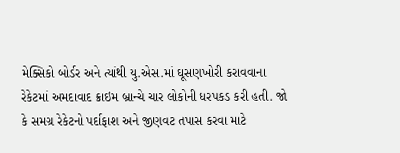મેક્સિકો બોર્ડર અને ત્યાંથી યુ.એસ.માં ઘૂસણખોરી કરાવવાના રેકેટમાં અમદાવાદ ક્રાઇમ બ્રાન્ચે ચાર લોકોની ધરપકડ કરી હતી. જો કે સમગ્ર રેકેટનો પર્દાફાશ અને જીણવટ તપાસ કરવા માટે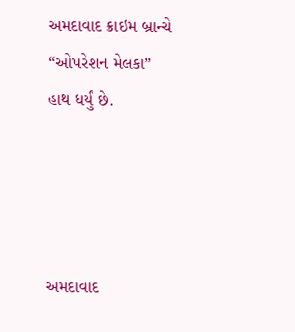અમદાવાદ ક્રાઇમ બ્રાન્ચે “ઓપરેશન મેલકા” હાથ ધર્યું છે.




અમદાવાદ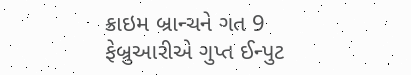ક્રાઇમ બ્રાન્ચને ગત 9 ફેબ્રુઆરીએ ગુપ્ત ઈન્પુટ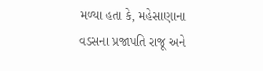મળ્યા હતા કે, મહેસાણાના વડસના પ્રજાપતિ રાજૂ અને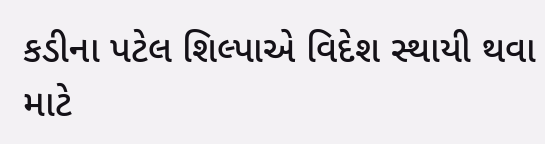કડીના પટેલ શિલ્પાએ વિદેશ સ્થાયી થવા માટે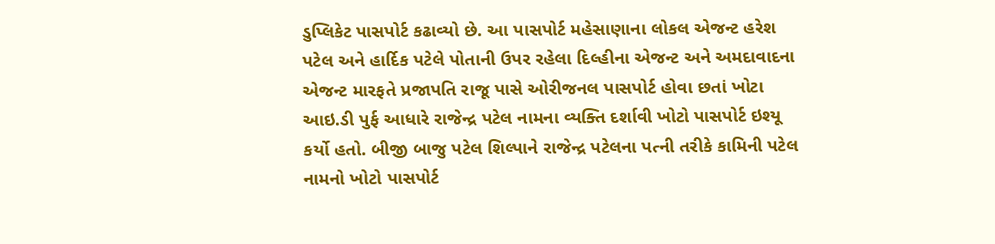ડુપ્લિકેટ પાસપોર્ટ કઢાવ્યો છે. આ પાસપોર્ટ મહેસાણાના લોકલ એજન્ટ હરેશ પટેલ અને હાર્દિક પટેલે પોતાની ઉપર રહેલા દિલ્હીના એજન્ટ અને અમદાવાદના એજન્ટ મારફતે પ્રજાપતિ રાજૂ પાસે ઓરીજનલ પાસપોર્ટ હોવા છતાં ખોટા આઇ.ડી પુર્ફ આધારે રાજેન્દ્ર પટેલ નામના વ્યક્તિ દર્શાવી ખોટો પાસપોર્ટ ઇશ્યૂ કર્યો હતો. બીજી બાજુ પટેલ શિલ્પાને રાજેન્દ્ર પટેલના પત્ની તરીકે કામિની પટેલ નામનો ખોટો પાસપોર્ટ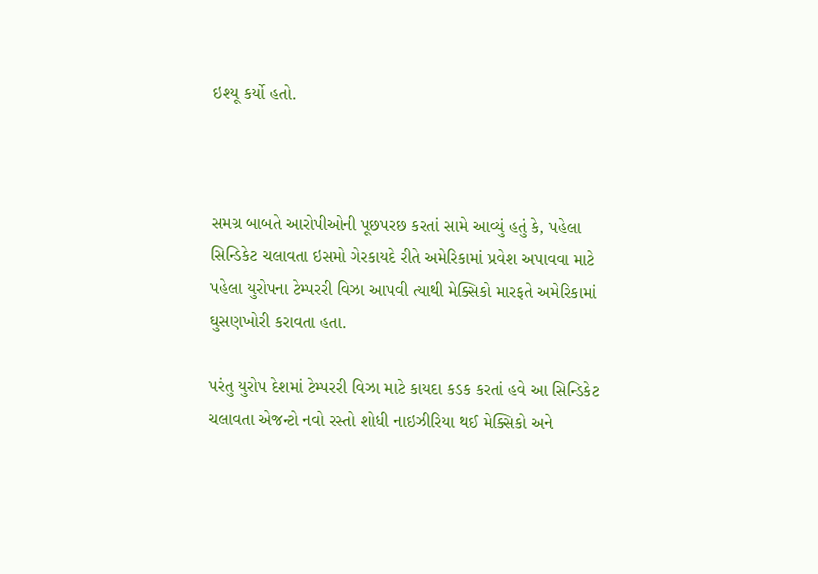ઇશ્યૂ કર્યો હતો.



સમગ્ર બાબતે આરોપીઓની પૂછપરછ કરતાં સામે આવ્યું હતું કે, પહેલા સિન્ડિકેટ ચલાવતા ઇસમો ગેરકાયદે રીતે અમેરિકામાં પ્રવેશ અપાવવા માટે પહેલા યુરોપના ટેમ્પરરી વિઝા આપવી ત્યાથી મેક્સિકો મારફતે અમેરિકામાં ઘુસણખોરી કરાવતા હતા.

પરંતુ યુરોપ દેશમાં ટેમ્પરરી વિઝા માટે કાયદા કડક કરતાં હવે આ સિન્ડિકેટ ચલાવતા એજન્ટો નવો રસ્તો શોધી નાઇઝીરિયા થઈ મેક્સિકો અને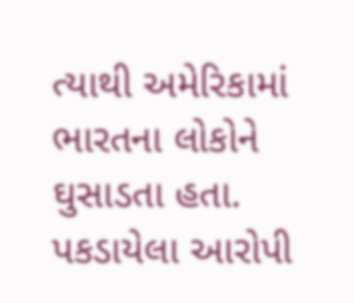ત્યાથી અમેરિકામાં ભારતના લોકોને ઘુસાડતા હતા. પકડાયેલા આરોપી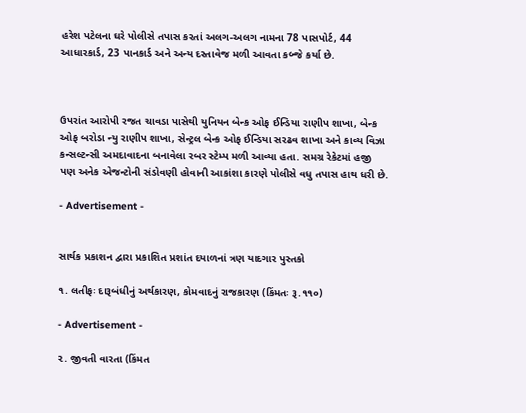હરેશ પટેલના ઘરે પોલીસે તપાસ કરતાં અલગ-અલગ નામના 78 પાસપોર્ટ, 44 આધારકાર્ડ, 23 પાનકાર્ડ અને અન્ય દસ્તાવેજ મળી આવતા કબ્જે કર્યા છે.



ઉપરાંત આરોપી રજત ચાવડા પાસેથી યુનિયન બેન્ક ઓફ ઈન્ડિયા રાણીપ શાખા, બેન્ક ઓફ બરોડા ન્યુ રાણીપ શાખા, સેન્ટ્રલ બેન્ક ઓફ ઈન્ડિયા સરઢવ શાખા અને કાવ્ય વિઝા કન્સલ્ટન્સી અમદાવાદના બનાવેલા રબર સ્ટેમ્પ મળી આવ્યા હતા. સમગ્ર રેકેટમાં હજી પણ અનેક એજન્ટોની સંડોવણી હોવાની આકાંશા કારણે પોલીસે વધુ તપાસ હાથ ધરી છે.

- Advertisement -


સાર્થક પ્રકાશન દ્વારા પ્રકાશિત પ્રશાંત દયાળનાં ત્રણ યાદગાર પુસ્તકો

૧. લતીફઃ દારૂબંધીનું અર્થકારણ, કોમવાદનું રાજકારણ (કિંમતઃ રૂ.૧૧૦)

- Advertisement -

૨. જીવતી વારતા (કિંમત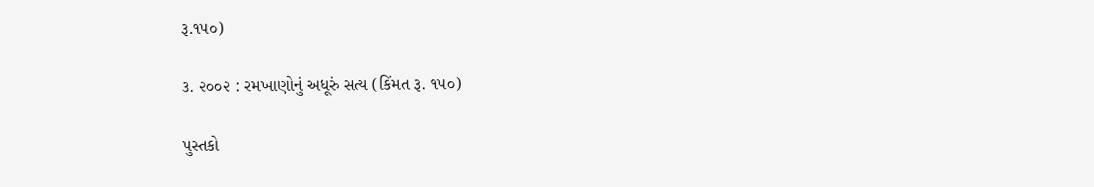રૂ.૧૫૦)

૩. ૨૦૦૨ : રમખાણોનું અધૂરું સત્ય (કિંમત રૂ. ૧૫૦)

પુસ્તકો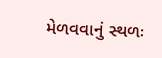મેળવવાનું સ્થળઃ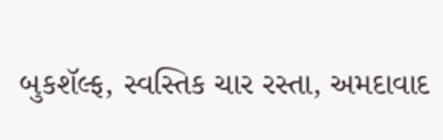બુકશૅલ્ફ, સ્વસ્તિક ચાર રસ્તા, અમદાવાદ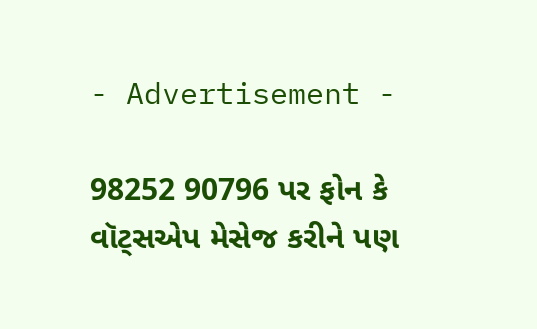- Advertisement -

98252 90796 પર ફોન કે વૉટ્સએપ મેસેજ કરીને પણ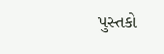પુસ્તકો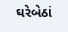ઘરેબેઠાં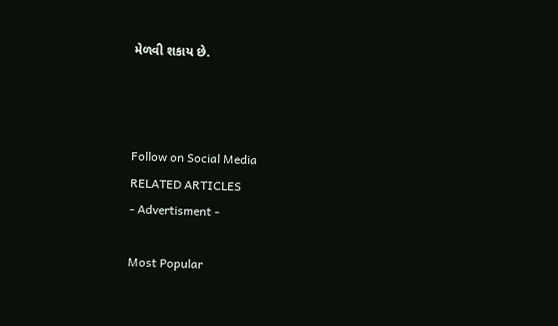મેળવી શકાય છે.



Follow on Social Media
RELATED ARTICLES
- Advertisment -

Most Popular